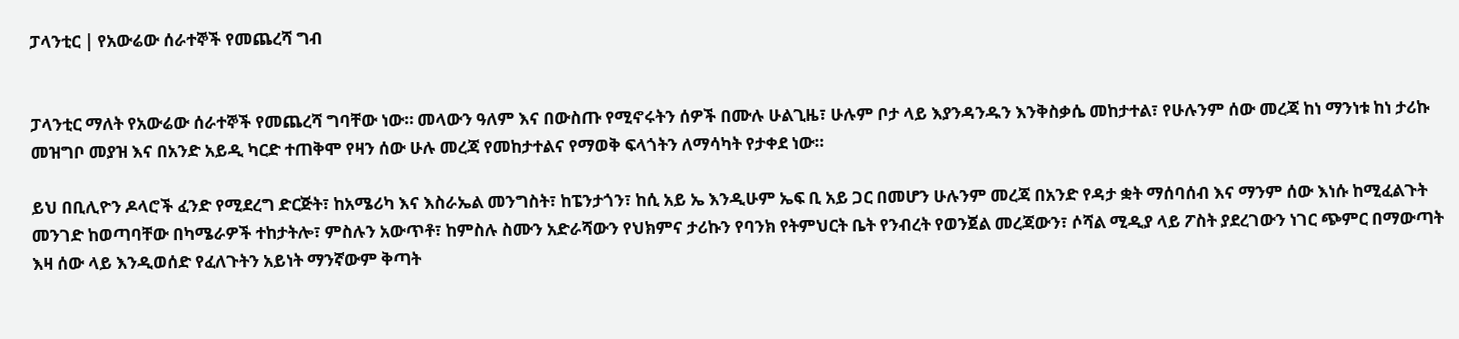ፓላንቲር | የአውሬው ሰራተኞች የመጨረሻ ግብ


ፓላንቲር ማለት የአውሬው ሰራተኞች የመጨረሻ ግባቸው ነው። መላውን ዓለም እና በውስጡ የሚኖሩትን ሰዎች በሙሉ ሁልጊዜ፣ ሁሉም ቦታ ላይ እያንዳንዱን እንቅስቃሴ መከታተል፣ የሁሉንም ሰው መረጃ ከነ ማንነቱ ከነ ታሪኩ መዝግቦ መያዝ እና በአንድ አይዲ ካርድ ተጠቅሞ የዛን ሰው ሁሉ መረጃ የመከታተልና የማወቅ ፍላጎትን ለማሳካት የታቀደ ነው።

ይህ በቢሊዮን ዶላሮች ፈንድ የሚደረግ ድርጅት፣ ከአሜሪካ እና እስራኤል መንግስት፣ ከፔንታጎን፣ ከሲ አይ ኤ እንዲሁም ኤፍ ቢ አይ ጋር በመሆን ሁሉንም መረጃ በአንድ የዳታ ቋት ማሰባሰብ እና ማንም ሰው እነሱ ከሚፈልጉት መንገድ ከወጣባቸው በካሜራዎች ተከታትሎ፣ ምስሉን አውጥቶ፣ ከምስሉ ስሙን አድራሻውን የህክምና ታሪኩን የባንክ የትምህርት ቤት የንብረት የወንጀል መረጃውን፣ ሶሻል ሚዲያ ላይ ፖስት ያደረገውን ነገር ጭምር በማውጣት እዛ ሰው ላይ እንዲወሰድ የፈለጉትን አይነት ማንኛውም ቅጣት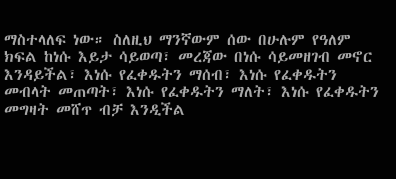ማስተላለፍ ነው። ስለዚህ ማንኛውም ሰው በሁሉም የዓለም ክፍል ከነሱ እይታ ሳይወጣ፣ መረጃው በነሱ ሳይመዘገብ መኖር እንዳይችል፣ እነሱ የፈቀዱትን ማሰብ፣ እነሱ የፈቀዱትን መብላት መጠጣት፣ እነሱ የፈቀዱትን ማለት፣ እነሱ የፈቀዱትን መግዛት መሸጥ ብቻ እንዲችል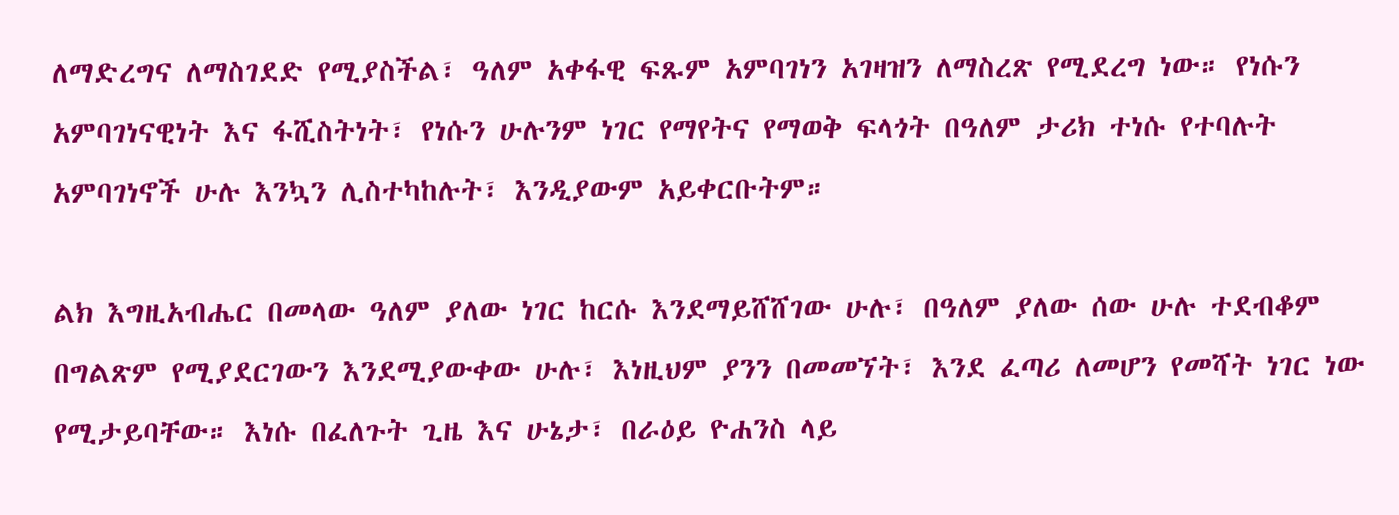ለማድረግና ለማስገደድ የሚያስችል፣ ዓለም አቀፋዊ ፍጹም አምባገነን አገዛዝን ለማስረጽ የሚደረግ ነው። የነሱን አምባገነናዊነት እና ፋሺስትነት፣ የነሱን ሁሉንም ነገር የማየትና የማወቅ ፍላጎት በዓለም ታሪክ ተነሱ የተባሉት አምባገነኖች ሁሉ እንኳን ሊስተካከሉት፣ እንዲያውም አይቀርቡትም።

ልክ እግዚአብሔር በመላው ዓለም ያለው ነገር ከርሱ እንደማይሸሸገው ሁሉ፣ በዓለም ያለው ሰው ሁሉ ተደብቆም በግልጽም የሚያደርገውን እንደሚያውቀው ሁሉ፣ እነዚህም ያንን በመመኘት፣ እንደ ፈጣሪ ለመሆን የመሻት ነገር ነው የሚታይባቸው። እነሱ በፈለጉት ጊዜ እና ሁኔታ፣ በራዕይ ዮሐንስ ላይ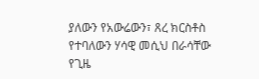ያለውን የአውሬውን፣ ጸረ ክርስቶስ የተባለውን ሃሳዊ መሲህ በራሳቸው የጊዜ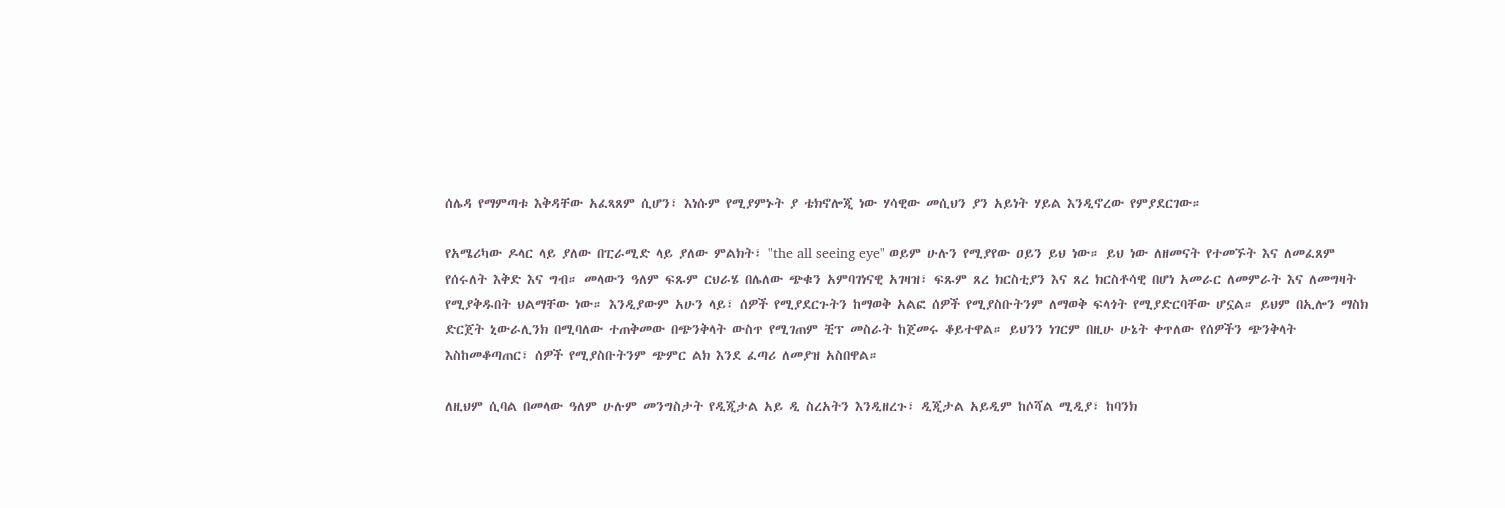ሰሌዳ የማምጣቱ እቅዳቸው አፈጻጸም ሲሆን፣ እነሱም የሚያምኑት ያ ቴክኖሎጂ ነው ሃሳዊው መሲህን ያን አይነት ሃይል እንዲኖረው የምያደርገው።

የአሜሪካው ዶላር ላይ ያለው በፒራሚድ ላይ ያለው ምልክት፣ "the all seeing eye" ወይም ሁሉን የሚያየው ዐይን ይህ ነው። ይህ ነው ለዘመናት የተመኙት እና ለመፈጸም የሰሩለት እቅድ እና ግብ። መላውን ዓለም ፍጹም ርህራሄ በሌለው ጭቁን አምባገነናዊ አገዛዝ፣ ፍጹም ጸረ ክርስቲያን እና ጸረ ክርስቶሳዊ በሆነ አመራር ለመምራት እና ለመግዛት የሚያቅዱበት ህልማቸው ነው። እንዲያውም አሁን ላይ፣ ሰዎች የሚያደርጉትን ከማወቅ አልፎ ሰዎች የሚያስቡትንም ለማወቅ ፍላጎት የሚያድርባቸው ሆኗል። ይህም በኢሎን ማስክ ድርጀት ኒውራሊንክ በሚባለው ተጠቅመው በጭንቅላት ውስጥ የሚገጠም ቺፕ መስራት ከጀመሩ ቆይተዋል። ይህንን ነገርም በዚሁ ሁኔት ቀጥለው የሰዎችን ጭንቅላት እስከመቆጣጠር፣ ሰዎች የሚያስቡትንም ጭምር ልክ እንደ ፈጣሪ ለመያዝ አስበዋል።

ለዚህም ሲባል በመላው ዓለም ሁሉም መንግስታት የዲጂታል አይ ዲ ስረአትን እንዲዘረጉ፣ ዲጂታል አይዲም ከሶሻል ሚዲያ፣ ከባንክ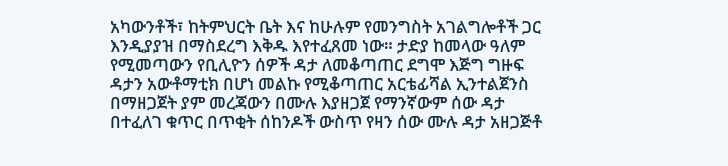አካውንቶች፣ ከትምህርት ቤት እና ከሁሉም የመንግስት አገልግሎቶች ጋር እንዲያያዝ በማስደረግ እቅዱ እየተፈጸመ ነው። ታድያ ከመላው ዓለም የሚመጣውን የቢሊዮን ሰዎች ዳታ ለመቆጣጠር ደግሞ እጅግ ግዙፍ ዳታን አውቶማቲክ በሆነ መልኩ የሚቆጣጠር አርቴፊሻል ኢንተልጀንስ በማዘጋጀት ያም መረጃውን በሙሉ እያዘጋጀ የማንኛውም ሰው ዳታ በተፈለገ ቁጥር በጥቂት ሰከንዶች ውስጥ የዛን ሰው ሙሉ ዳታ አዘጋጅቶ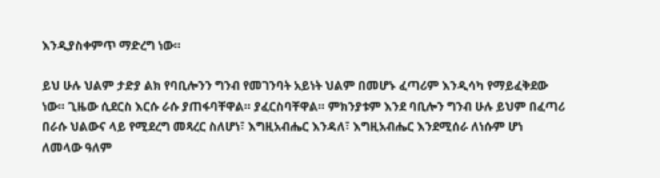እንዲያስቀምጥ ማድረግ ነው።

ይህ ሁሉ ህልም ታድያ ልክ የባቢሎንን ግንብ የመገንባት አይነት ህልም በመሆኑ ፈጣሪም እንዲሳካ የማይፈቅደው ነው። ጊዜው ሲደርስ እርሱ ራሱ ያጠፋባቸዋል። ያፈርስባቸዋል። ምክንያቱም እንደ ባቢሎን ግንብ ሁሉ ይህም በፈጣሪ በራሱ ህልውና ላይ የሚደረግ መጻረር ስለሆነ፣ እግዚአብሔር እንዳለ፣ እግዚአብሔር እንደሚሰራ ለነሱም ሆነ ለመላው ዓለም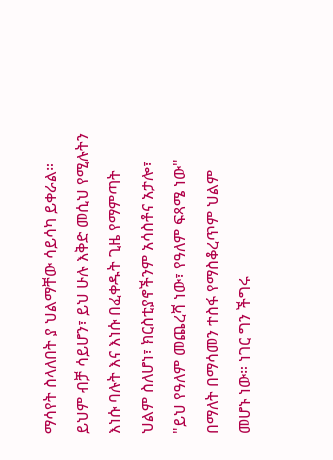ማሳየት ስላለበት ያ ህልማቸው ሳይሳካ ይቀራል። ይህም ብቻ ሳይሆን፣ ይህ ሁሉ እቅድ መሲህ የሚሉትን እነሱ ባሉት እና እነሱ በፈቀዱት ጊዜ የማምጣት ህልም ስለሆነ፣ ክርስቲያኖችንም አሳስቶና አታሎ፣ "ይህ የዓለም መጨረሻ ነው፣ የዓለም ፍጻሜ ነው" በማለት በማሳመን ተስፋ የማስቆረጥም ህልም መሆኑ ነው። ነገር ግን ችግሩ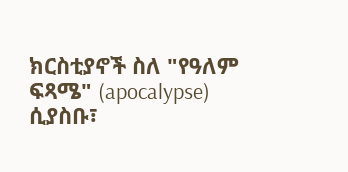ክርስቲያኖች ስለ "የዓለም ፍጻሜ" (apocalypse) ሲያስቡ፣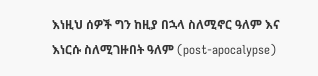እነዚህ ሰዎች ግን ከዚያ በኋላ ስለሚኖር ዓለም እና እነርሱ ስለሚገዙበት ዓለም (post-apocalypse)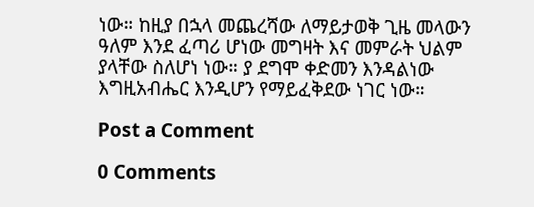ነው። ከዚያ በኋላ መጨረሻው ለማይታወቅ ጊዜ መላውን ዓለም እንደ ፈጣሪ ሆነው መግዛት እና መምራት ህልም ያላቸው ስለሆነ ነው። ያ ደግሞ ቀድመን እንዳልነው እግዚአብሔር እንዲሆን የማይፈቅደው ነገር ነው።

Post a Comment

0 Comments